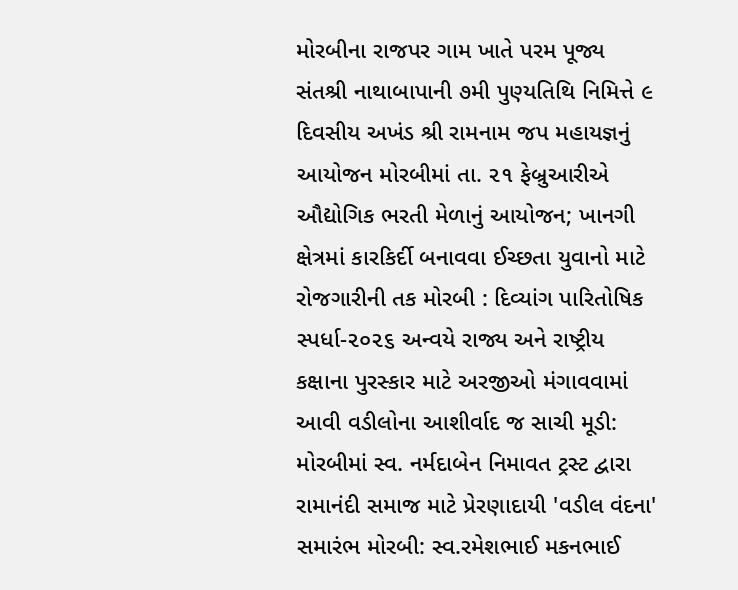મોરબીના રાજપર ગામ ખાતે પરમ પૂજ્ય સંતશ્રી નાથાબાપાની ૭મી પુણ્યતિથિ નિમિત્તે ૯ દિવસીય અખંડ શ્રી રામનામ જપ મહાયજ્ઞનું આયોજન મોરબીમાં તા. ૨૧ ફેબ્રુઆરીએ ઔદ્યોગિક ભરતી મેળાનું આયોજન; ખાનગી ક્ષેત્રમાં કારકિર્દી બનાવવા ઈચ્છતા યુવાનો માટે રોજગારીની તક મોરબી : દિવ્યાંગ પારિતોષિક સ્પર્ધા-૨૦૨૬ અન્વયે રાજ્ય અને રાષ્ટ્રીય કક્ષાના પુરસ્કાર માટે અરજીઓ મંગાવવામાં આવી વડીલોના આશીર્વાદ જ સાચી મૂડી: મોરબીમાં સ્વ. નર્મદાબેન નિમાવત ટ્રસ્ટ દ્વારા રામાનંદી સમાજ માટે પ્રેરણાદાયી 'વડીલ વંદના' સમારંભ મોરબી: સ્વ.રમેશભાઈ મકનભાઈ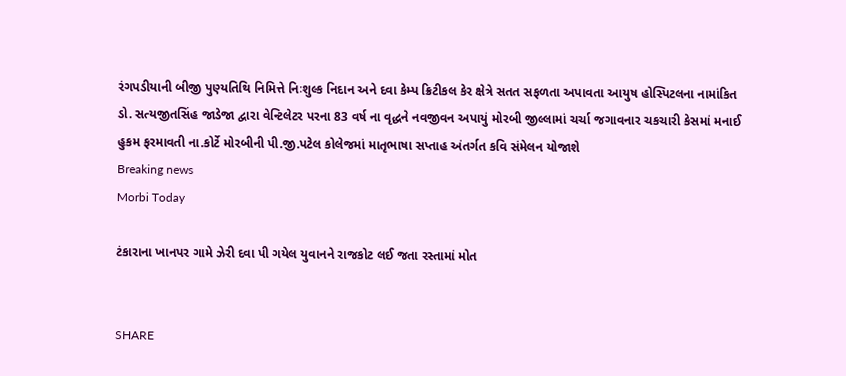રંગપડીયાની બીજી પુણ્યતિથિ નિમિત્તે નિઃશુલ્ક નિદાન અને દવા કેમ્પ ક્રિટીકલ કેર ક્ષેત્રે સતત સફળતા અપાવતા આયુષ હોસ્પિટલના નામાંકિત ડો. સત્યજીતસિંહ જાડેજા દ્વારા વેન્ટિલેટર પરના 83 વર્ષ ના વૃદ્ધને નવજીવન અપાયું મોરબી જીલ્લામાં ચર્ચા જગાવનાર ચકચારી કેસમાં મનાઈ હુકમ ફરમાવતી ના.કોર્ટે મોરબીની પી.જી.પટેલ કોલેજમાં માતૃભાષા સપ્તાહ અંતર્ગત કવિ સંમેલન યોજાશે
Breaking news
Morbi Today

ટંકારાના ખાનપર ગામે ઝેરી દવા પી ગયેલ યુવાનને રાજકોટ લઈ જતા રસ્તામાં મોત


SHARE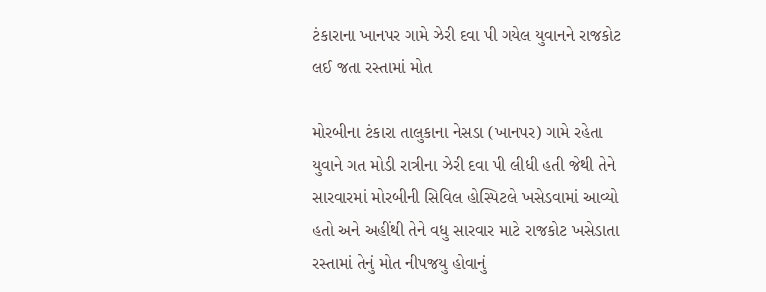ટંકારાના ખાનપર ગામે ઝેરી દવા પી ગયેલ યુવાનને રાજકોટ લઈ જતા રસ્તામાં મોત

મોરબીના ટંકારા તાલુકાના નેસડા (ખાનપર) ગામે રહેતા યુવાને ગત મોડી રાત્રીના ઝેરી દવા પી લીધી હતી જેથી તેને સારવારમાં મોરબીની સિવિલ હોસ્પિટલે ખસેડવામાં આવ્યો હતો અને અહીંથી તેને વધુ સારવાર માટે રાજકોટ ખસેડાતા રસ્તામાં તેનું મોત નીપજયુ હોવાનું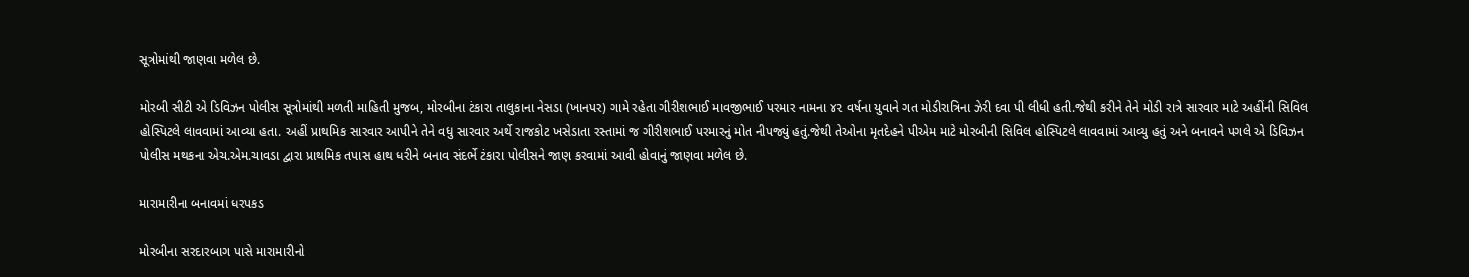સૂત્રોમાંથી જાણવા મળેલ છે.

મોરબી સીટી એ ડિવિઝન પોલીસ સૂત્રોમાંથી મળતી માહિતી મુજબ, મોરબીના ટંકારા તાલુકાના નેસડા (ખાનપર) ગામે રહેતા ગીરીશભાઈ માવજીભાઈ પરમાર નામના ૪૨ વર્ષના યુવાને ગત મોડીરાત્રિના ઝેરી દવા પી લીધી હતી.જેથી કરીને તેને મોડી રાત્રે સારવાર માટે અહીંની સિવિલ હોસ્પિટલે લાવવામાં આવ્યા હતા. અહીં પ્રાથમિક સારવાર આપીને તેને વધુ સારવાર અર્થે રાજકોટ ખસેડાતા રસ્તામાં જ ગીરીશભાઈ પરમારનું મોત નીપજ્યું હતું.જેથી તેઓના મૃતદેહને પીએમ માટે મોરબીની સિવિલ હોસ્પિટલે લાવવામાં આવ્યુ હતું અને બનાવને પગલે એ ડિવિઝન પોલીસ મથકના એચ.એમ.ચાવડા દ્વારા પ્રાથમિક તપાસ હાથ ધરીને બનાવ સંદર્ભે ટંકારા પોલીસને જાણ કરવામાં આવી હોવાનું જાણવા મળેલ છે.

મારામારીના બનાવમાં ધરપકડ

મોરબીના સરદારબાગ પાસે મારામારીનો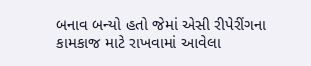બનાવ બન્યો હતો જેમાં એસી રીપેરીંગના કામકાજ માટે રાખવામાં આવેલા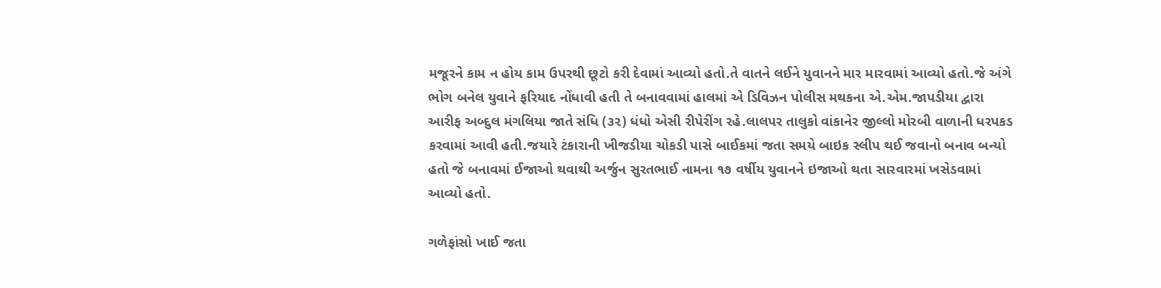મજૂરને કામ ન હોય કામ ઉપરથી છૂટો કરી દેવામાં આવ્યો હતો.તે વાતને લઈને યુવાનને માર મારવામાં આવ્યો હતો.જે અંગે ભોગ બનેલ યુવાને ફરિયાદ નોંધાવી હતી તે બનાવવામાં હાલમાં એ ડિવિઝન પોલીસ મથકના એ.એમ.જાપડીયા દ્વારા આરીફ અબ્દુલ મંગલિયા જાતે સંધિ (૩૨) ધંધો એસી રીપેરીંગ રહે.લાલપર તાલુકો વાંકાનેર જીલ્લો મોરબી વાળાની ધરપકડ કરવામાં આવી હતી.જયારે ટંકારાની ખીજડીયા ચોકડી પાસે બાઈકમાં જતા સમયે બાઇક સ્લીપ થઈ જવાનો બનાવ બન્યો હતો જે બનાવમાં ઈજાઓ થવાથી અર્જુન સુરતભાઈ નામના ૧૭ વર્ષીય યુવાનને ઇજાઓ થતા સારવારમાં ખસેડવામાં આવ્યો હતો.

ગળેફાંસો ખાઈ જતા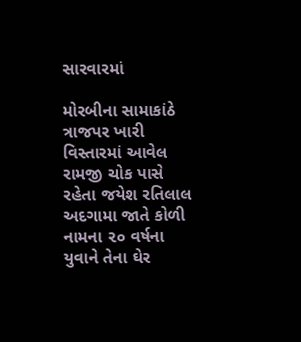સારવારમાં

મોરબીના સામાકાંઠે ત્રાજપર ખારી વિસ્તારમાં આવેલ રામજી ચોક પાસે રહેતા જયેશ રતિલાલ અદગામા જાતે કોળી નામના ૨૦ વર્ષના યુવાને તેના ઘેર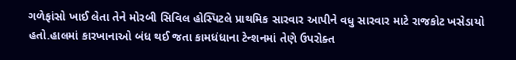ગળેફાંસો ખાઈ લેતા તેને મોરબી સિવિલ હોસ્પિટલે પ્રાથમિક સારવાર આપીને વધુ સારવાર માટે રાજકોટ ખસેડાયો હતો.હાલમાં કારખાનાઓ બંધ થઈ જતા કામધંધાના ટેન્શનમાં તેણે ઉપરોક્ત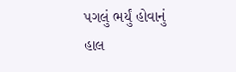પગલું ભર્યું હોવાનું હાલ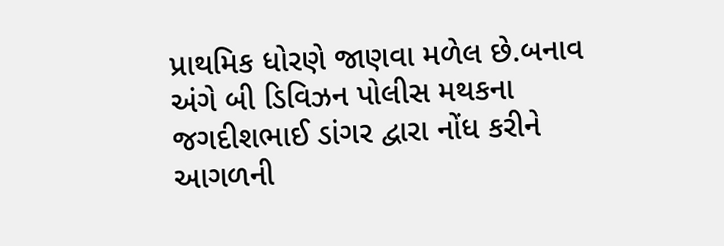પ્રાથમિક ધોરણે જાણવા મળેલ છે.બનાવ અંગે બી ડિવિઝન પોલીસ મથકના જગદીશભાઈ ડાંગર દ્વારા નોંધ કરીને આગળની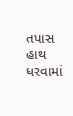તપાસ હાથ ધરવામાં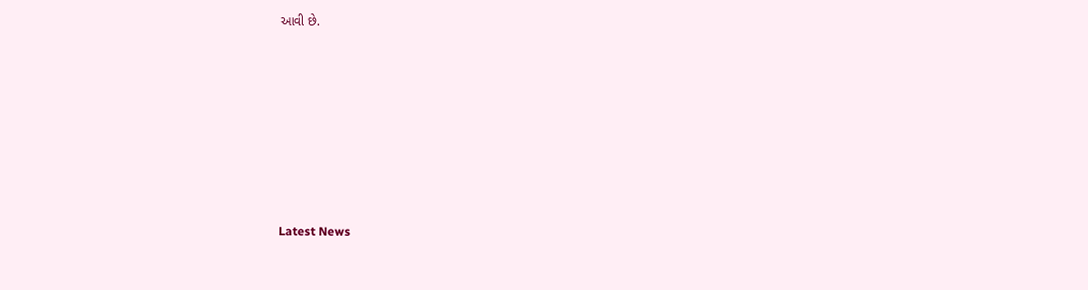આવી છે.








Latest News